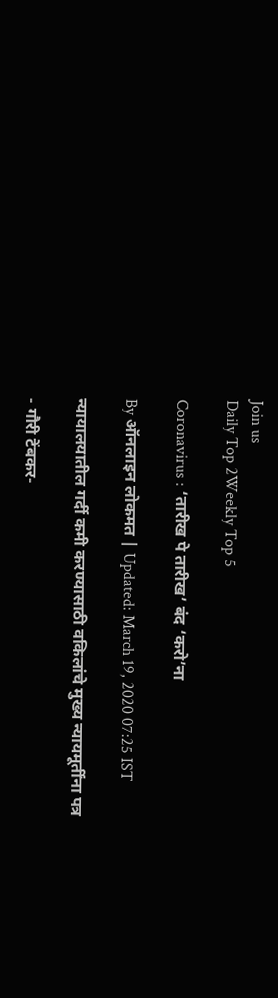Join us
Daily Top 2Weekly Top 5

Coronavirus : ‘तारीख पे तारीख’ बंद ‘करो’ना

By ऑनलाइन लोकमत | Updated: March 19, 2020 07:25 IST

न्यायालयातील गर्दी कमी करण्यासाठी वकिलांचे मुख्य न्यायमूर्तींना पत्र

- गौरी टेंबकर-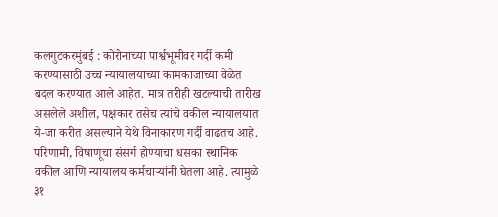कलगुटकरमुंबई : कोरोनाच्या पार्श्वभूमीवर गर्दी कमी करण्यासाठी उच्च न्यायालयाच्या कामकाजाच्या वेळेत बदल करण्यात आले आहेत. मात्र तरीही खटल्याची तारीख असलेले अशील, पक्षकार तसेच त्यांचे वकील न्यायालयात ये-जा करीत असल्याने येथे विनाकारण गर्दी वाढतच आहे. परिणामी, विषाणूचा संसर्ग होण्याचा धसका स्थानिक वकील आणि न्यायालय कर्मचाऱ्यांनी घेतला आहे. त्यामुळे ३१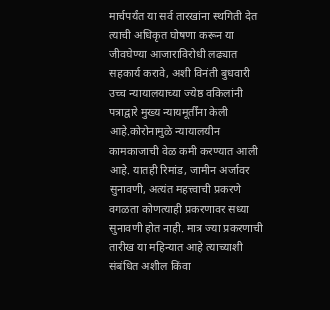मार्चपर्यंत या सर्व तारखांना स्थगिती देत त्याची अधिकृत घोषणा करून या जीवघेण्या आजाराविरोधी लढ्यात सहकार्य करावे, अशी विनंती बुधवारी उच्च न्यायालयाच्या ज्येष्ठ वकिलांनी पत्राद्वारे मुख्य न्यायमूर्तींना केली आहे.कोरोनामुळे न्यायालयीन कामकाजाची वेळ कमी करण्यात आली आहे. यातही रिमांड, जामीन अर्जावर सुनावणी, अत्यंत महत्त्वाची प्रकरणे वगळता कोणत्याही प्रकरणावर सध्या सुनावणी होत नाही. मात्र ज्या प्रकरणाची तारीख या महिन्यात आहे त्याच्याशी संबंधित अशील किंवा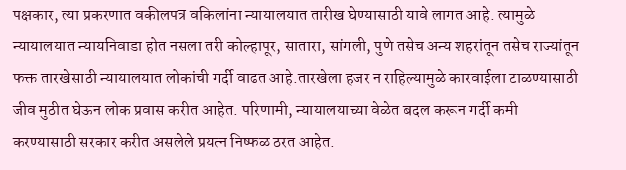पक्षकार, त्या प्रकरणात वकीलपत्र वकिलांना न्यायालयात तारीख घेण्यासाठी यावे लागत आहे. त्यामुळे न्यायालयात न्यायनिवाडा होत नसला तरी कोल्हापूर, सातारा, सांगली, पुणे तसेच अन्य शहरांतून तसेच राज्यांतून फक्त तारखेसाठी न्यायालयात लोकांची गर्दी वाढत आहे.तारखेला हजर न राहिल्यामुळे कारवाईला टाळण्यासाठी जीव मुठीत घेऊन लोक प्रवास करीत आहेत. परिणामी, न्यायालयाच्या वेळेत बदल करून गर्दी कमी करण्यासाठी सरकार करीत असलेले प्रयत्न निष्फळ ठरत आहेत.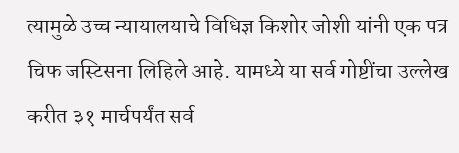त्यामुळे उच्च न्यायालयाचे विधिज्ञ किशोर जोशी यांनी एक पत्र चिफ जस्टिसना लिहिले आहे. यामध्ये या सर्व गोष्टींचा उल्लेख करीत ३१ मार्चपर्यंत सर्व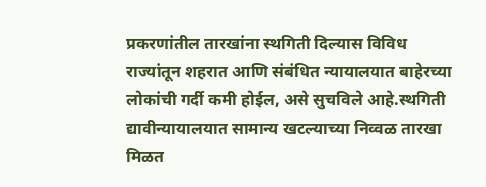प्रकरणांतील तारखांना स्थगिती दिल्यास विविध राज्यांतून शहरात आणि संबंधित न्यायालयात बाहेरच्या लोकांची गर्दी कमी होईल, असे सुचविले आहे.स्थगिती द्यावीन्यायालयात सामान्य खटल्याच्या निव्वळ तारखा मिळत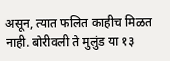असून, त्यात फलित काहीच मिळत नाही. बोरीवली ते मुलुंड या १३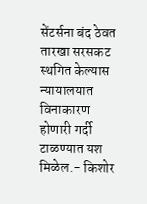सेंटर्सना बंद ठेवत तारखा सरसकट स्थगित केल्यास न्यायालयात विनाकारण होणारी गर्दी टाळण्यात यश मिळेल.- किशोर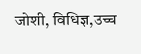जोशी, विधिज्ञ,उच्च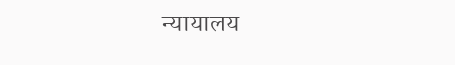न्यायालय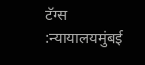टॅग्स :न्यायालयमुंबई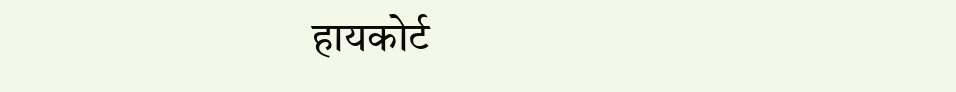हायकोर्ट